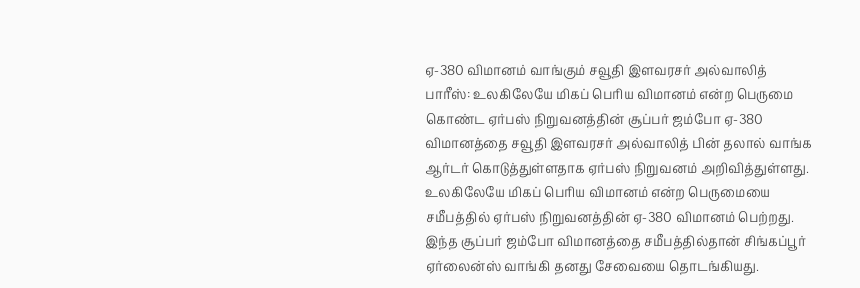ஏ-380 விமானம் வாங்கும் சவூதி இளவரசர் அல்வாலித்
பாரீஸ்: உலகிலேயே மிகப் பெரிய விமானம் என்ற பெருமை கொண்ட ஏர்பஸ் நிறுவனத்தின் சூப்பர் ஜம்போ ஏ-380 விமானத்தை சவூதி இளவரசர் அல்வாலித் பின் தலால் வாங்க ஆர்டர் கொடுத்துள்ளதாக ஏர்பஸ் நிறுவனம் அறிவித்துள்ளது.
உலகிலேயே மிகப் பெரிய விமானம் என்ற பெருமையை சமீபத்தில் ஏர்பஸ் நிறுவனத்தின் ஏ-380 விமானம் பெற்றது. இந்த சூப்பர் ஜம்போ விமானத்தை சமீபத்தில்தான் சிங்கப்பூர் ஏர்லைன்ஸ் வாங்கி தனது சேவையை தொடங்கியது.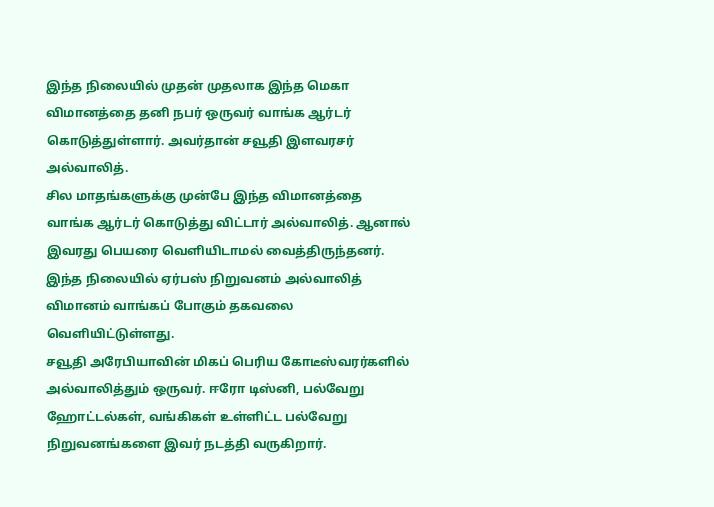இந்த நிலையில் முதன் முதலாக இந்த மெகா விமானத்தை தனி நபர் ஒருவர் வாங்க ஆர்டர் கொடுத்துள்ளார். அவர்தான் சவூதி இளவரசர் அல்வாலித்.
சில மாதங்களுக்கு முன்பே இந்த விமானத்தை வாங்க ஆர்டர் கொடுத்து விட்டார் அல்வாலித். ஆனால் இவரது பெயரை வெளியிடாமல் வைத்திருந்தனர். இந்த நிலையில் ஏர்பஸ் நிறுவனம் அல்வாலித் விமானம் வாங்கப் போகும் தகவலை வெளியிட்டுள்ளது.
சவூதி அரேபியாவின் மிகப் பெரிய கோடீஸ்வரர்களில் அல்வாலித்தும் ஒருவர். ஈரோ டிஸ்னி, பல்வேறு ஹோட்டல்கள், வங்கிகள் உள்ளிட்ட பல்வேறு நிறுவனங்களை இவர் நடத்தி வருகிறார்.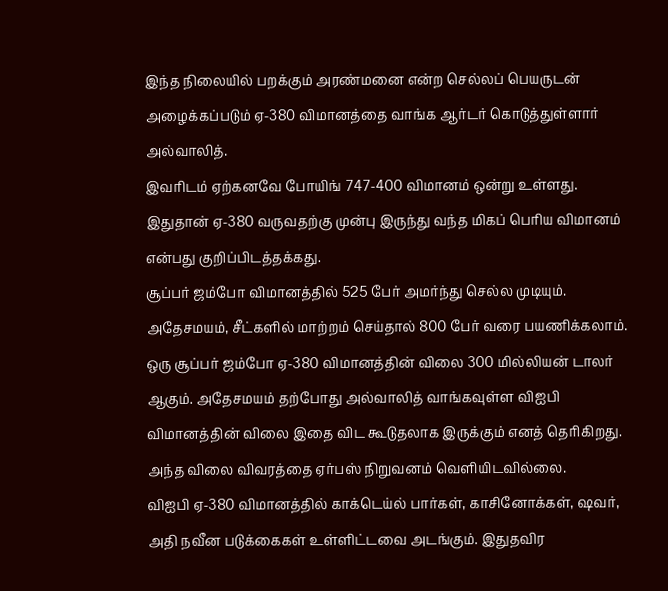இந்த நிலையில் பறக்கும் அரண்மனை என்ற செல்லப் பெயருடன் அழைக்கப்படும் ஏ-380 விமானத்தை வாங்க ஆர்டர் கொடுத்துள்ளார் அல்வாலித்.
இவரிடம் ஏற்கனவே போயிங் 747-400 விமானம் ஒன்று உள்ளது. இதுதான் ஏ-380 வருவதற்கு முன்பு இருந்து வந்த மிகப் பெரிய விமானம் என்பது குறிப்பிடத்தக்கது.
சூப்பர் ஜம்போ விமானத்தில் 525 பேர் அமர்ந்து செல்ல முடியும். அதேசமயம், சீட்களில் மாற்றம் செய்தால் 800 பேர் வரை பயணிக்கலாம்.
ஒரு சூப்பர் ஜம்போ ஏ-380 விமானத்தின் விலை 300 மில்லியன் டாலர் ஆகும். அதேசமயம் தற்போது அல்வாலித் வாங்கவுள்ள விஐபி விமானத்தின் விலை இதை விட கூடுதலாக இருக்கும் எனத் தெரிகிறது. அந்த விலை விவரத்தை ஏர்பஸ் நிறுவனம் வெளியிடவில்லை.
விஐபி ஏ-380 விமானத்தில் காக்டெய்ல் பார்கள், காசினோக்கள், ஷவர், அதி நவீன படுக்கைகள் உள்ளிட்டவை அடங்கும். இதுதவிர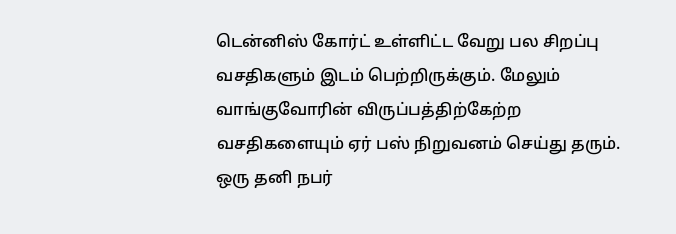டென்னிஸ் கோர்ட் உள்ளிட்ட வேறு பல சிறப்பு வசதிகளும் இடம் பெற்றிருக்கும். மேலும் வாங்குவோரின் விருப்பத்திற்கேற்ற வசதிகளையும் ஏர் பஸ் நிறுவனம் செய்து தரும்.
ஒரு தனி நபர்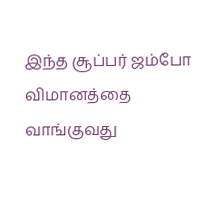இந்த சூப்பர் ஜம்போ விமானத்தை வாங்குவது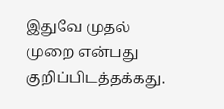இதுவே முதல் முறை என்பது குறிப்பிடத்தக்கது.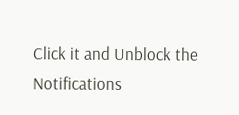Click it and Unblock the Notifications